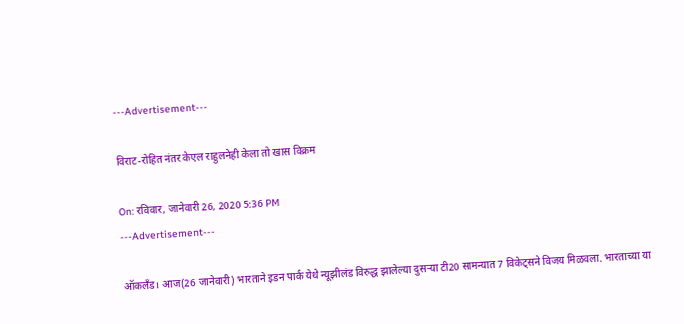---Advertisement---

विराट-रोहित नंतर केएल राहुलनेही केला तो खास विक्रम

On: रविवार, जानेवारी 26, 2020 5:36 PM
---Advertisement---

ऑकलँड। आज(26 जानेवारी) भारताने इडन पार्क येथे न्यूझीलंड विरुद्ध झालेल्या दुसऱ्या टी20 सामन्यात 7 विकेट्सने विजय मिळवला. भारताच्या या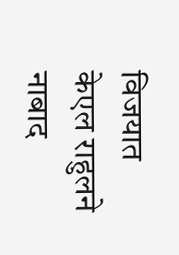विजयात केएल राहुलने नाबाद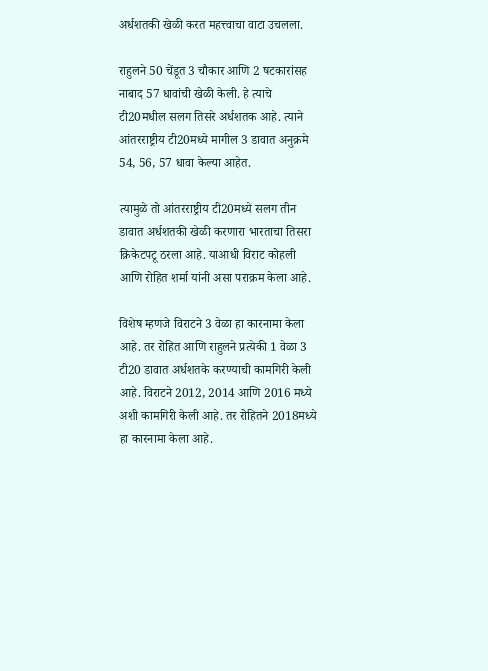अर्धशतकी खेळी करत महत्त्वाचा वाटा उचलला.

राहुलने 50 चेंडूत 3 चौकार आणि 2 षटकारांसह नाबाद 57 धावांची खेळी केली. हे त्याचे टी20मधील सलग तिसरे अर्धशतक आहे. त्याने आंतरराष्ट्रीय टी20मध्ये मागील 3 डावात अनुक्रमे 54, 56, 57 धावा केल्या आहेत.

त्यामुळे तो आंतरराष्ट्रीय टी20मध्ये सलग तीन डावात अर्धशतकी खेळी करणारा भारताचा तिसरा क्रिकेटपटू ठरला आहे. याआधी विराट कोहली आणि रोहित शर्मा यांनी असा पराक्रम केला आहे.

विशेष म्हणजे विराटने 3 वेळा हा कारनामा केला आहे. तर रोहित आणि राहुलने प्रत्येकी 1 वेळा 3 टी20 डावात अर्धशतके करण्याची कामगिरी केली आहे. विराटने 2012, 2014 आणि 2016 मध्ये अशी कामगिरी केली आहे. तर रोहितने 2018मध्ये हा कारनामा केला आहे.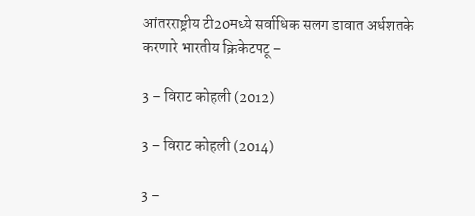आंतरराष्ट्रीय टी20मध्ये सर्वाधिक सलग डावात अर्धशतके करणारे भारतीय क्रिकेटपटू –

3 – विराट कोहली (2012)

3 – विराट कोहली (2014)

3 –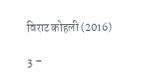विराट कोहली (2016)

3 –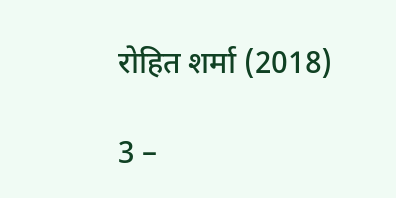रोहित शर्मा (2018)

3 –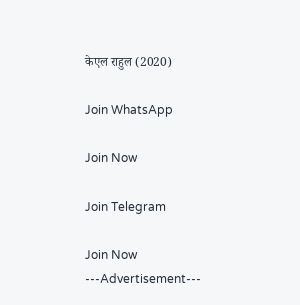केएल राहुल (2020)

Join WhatsApp

Join Now

Join Telegram

Join Now
---Advertisement---